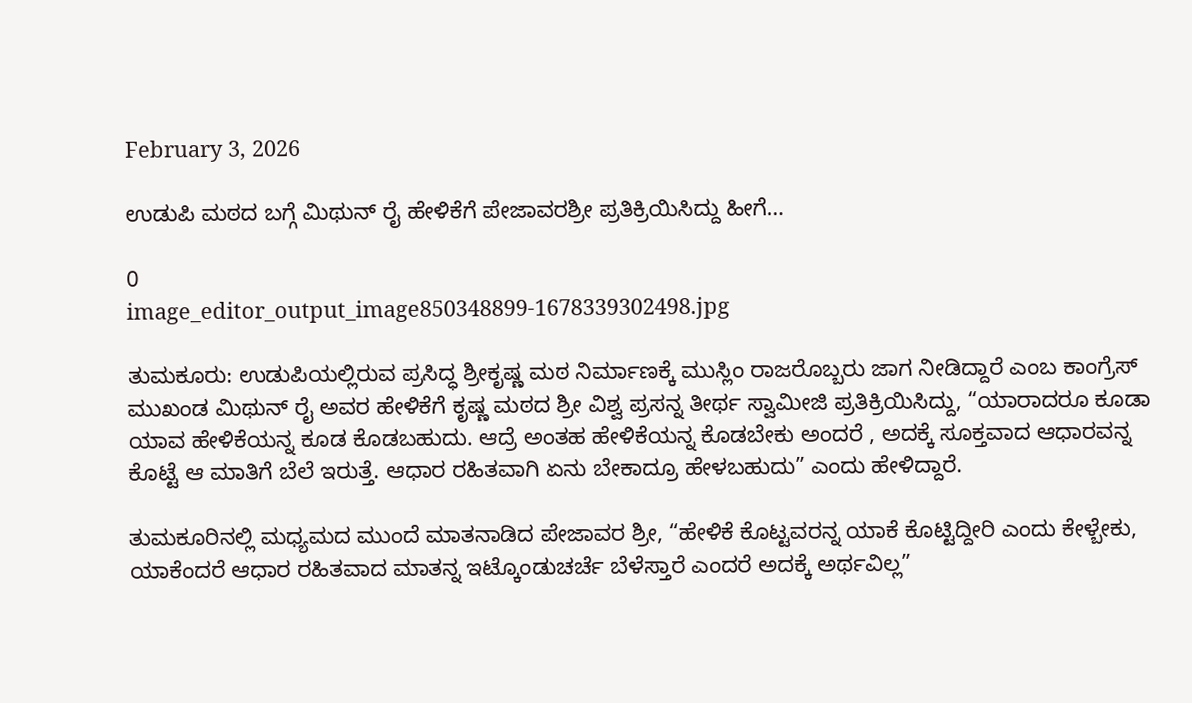February 3, 2026

ಉಡುಪಿ ಮಠದ ಬಗ್ಗೆ ಮಿಥುನ್ ರೈ ಹೇಳಿಕೆಗೆ ಪೇಜಾವರಶ್ರೀ ಪ್ರತಿಕ್ರಿಯಿಸಿದ್ದು ಹೀಗೆ…

0
image_editor_output_image850348899-1678339302498.jpg

ತುಮಕೂರು: ಉಡುಪಿಯಲ್ಲಿರುವ ಪ್ರಸಿದ್ಧ ಶ್ರೀಕೃಷ್ಣ ಮಠ ನಿರ್ಮಾಣಕ್ಕೆ ಮುಸ್ಲಿಂ ರಾಜರೊಬ್ಬರು ಜಾಗ ನೀಡಿದ್ದಾರೆ ಎಂಬ ಕಾಂಗ್ರೆಸ್‌ ಮುಖಂಡ ಮಿಥುನ್‌ ರೈ ಅವರ ಹೇಳಿಕೆಗೆ ಕೃಷ್ಣ ಮಠದ ಶ್ರೀ ವಿಶ್ವ ಪ್ರಸನ್ನ ತೀರ್ಥ ಸ್ವಾಮೀಜಿ ಪ್ರತಿಕ್ರಿಯಿಸಿದ್ದು, “ಯಾರಾದರೂ ಕೂಡಾ ಯಾವ ಹೇಳಿಕೆಯನ್ನ ಕೂಡ ಕೊಡಬಹುದು. ಆದ್ರೆ ಅಂತಹ ಹೇಳಿಕೆಯನ್ನ ಕೊಡಬೇಕು ಅಂದರೆ , ಅದಕ್ಕೆ ಸೂಕ್ತವಾದ ಆಧಾರವನ್ನ ಕೊಟ್ಟೆ ಆ ಮಾತಿಗೆ ಬೆಲೆ ಇರುತ್ತೆ. ಆಧಾರ ರಹಿತವಾಗಿ ಏನು ಬೇಕಾದ್ರೂ ಹೇಳಬಹುದು” ಎಂದು ಹೇಳಿದ್ದಾರೆ.

ತುಮಕೂರಿನಲ್ಲಿ ಮಧ್ಯಮದ ಮುಂದೆ ಮಾತನಾಡಿದ ಪೇಜಾವರ ಶ್ರೀ, “ಹೇಳಿಕೆ ಕೊಟ್ಟವರನ್ನ ಯಾಕೆ ಕೊಟ್ಟಿದ್ದೀರಿ ಎಂದು ಕೇಳ್ಬೇಕು, ಯಾಕೆಂದರೆ ಆಧಾರ ರಹಿತವಾದ ಮಾತನ್ನ ಇಟ್ಕೊಂಡುಚರ್ಚೆ ಬೆಳೆಸ್ತಾರೆ ಎಂದರೆ ಅದಕ್ಕೆ ಅರ್ಥವಿಲ್ಲ”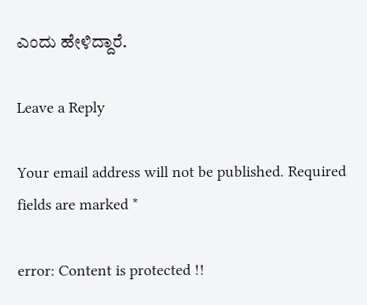ಎಂದು ಹೇಳಿದ್ದಾರೆ.

Leave a Reply

Your email address will not be published. Required fields are marked *

error: Content is protected !!